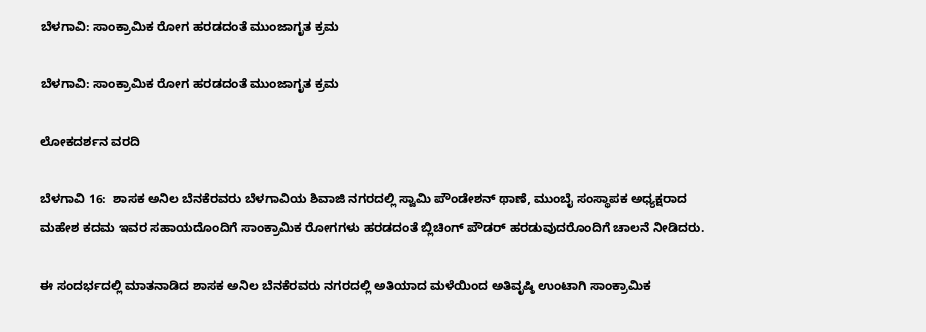ಬೆಳಗಾವಿ: ಸಾಂಕ್ರಾಮಿಕ ರೋಗ ಹರಡದಂತೆ ಮುಂಜಾಗೃತ ಕ್ರಮ

ಬೆಳಗಾವಿ: ಸಾಂಕ್ರಾಮಿಕ ರೋಗ ಹರಡದಂತೆ ಮುಂಜಾಗೃತ ಕ್ರಮ

ಲೋಕದರ್ಶನ ವರದಿ

ಬೆಳಗಾವಿ 16:  ಶಾಸಕ ಅನಿಲ ಬೆನಕೆರವರು ಬೆಳಗಾವಿಯ ಶಿವಾಜಿ ನಗರದಲ್ಲಿ ಸ್ವಾಮಿ ಪೌಂಡೇಶನ್ ಥಾಣೆ, ಮುಂಬೈ ಸಂಸ್ಥಾಪಕ ಅಧ್ಯಕ್ಷರಾದ ಮಹೇಶ ಕದಮ ಇವರ ಸಹಾಯದೊಂದಿಗೆ ಸಾಂಕ್ರಾಮಿಕ ರೋಗಗಳು ಹರಡದಂತೆ ಬ್ಲಿಚಿಂಗ್ ಪೌಡರ್ ಹರಡುವುದರೊಂದಿಗೆ ಚಾಲನೆ ನೀಡಿದರು.

ಈ ಸಂದರ್ಭದಲ್ಲಿ ಮಾತನಾಡಿದ ಶಾಸಕ ಅನಿಲ ಬೆನಕೆರವರು ನಗರದಲ್ಲಿ ಅತಿಯಾದ ಮಳೆಯಿಂದ ಅತಿವೃಷ್ಠಿ ಉಂಟಾಗಿ ಸಾಂಕ್ರಾಮಿಕ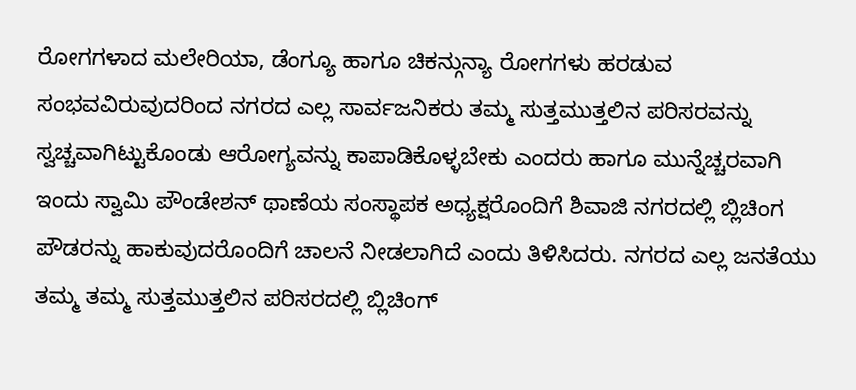ರೋಗಗಳಾದ ಮಲೇರಿಯಾ, ಡೆಂಗ್ಯೂ ಹಾಗೂ ಚಿಕನ್ಗುನ್ಯಾ ರೋಗಗಳು ಹರಡುವ ಸಂಭವವಿರುವುದರಿಂದ ನಗರದ ಎಲ್ಲ ಸಾರ್ವಜನಿಕರು ತಮ್ಮ ಸುತ್ತಮುತ್ತಲಿನ ಪರಿಸರವನ್ನು ಸ್ವಚ್ಚವಾಗಿಟ್ಟುಕೊಂಡು ಆರೋಗ್ಯವನ್ನು ಕಾಪಾಡಿಕೊಳ್ಳಬೇಕು ಎಂದರು ಹಾಗೂ ಮುನ್ನೆಚ್ಚರವಾಗಿ ಇಂದು ಸ್ವಾಮಿ ಪೌಂಡೇಶನ್ ಥಾಣೆಯ ಸಂಸ್ಥಾಪಕ ಅಧ್ಯಕ್ಷರೊಂದಿಗೆ ಶಿವಾಜಿ ನಗರದಲ್ಲಿ ಬ್ಲಿಚಿಂಗ ಪೌಡರನ್ನು ಹಾಕುವುದರೊಂದಿಗೆ ಚಾಲನೆ ನೀಡಲಾಗಿದೆ ಎಂದು ತಿಳಿಸಿದರು. ನಗರದ ಎಲ್ಲ ಜನತೆಯು ತಮ್ಮ ತಮ್ಮ ಸುತ್ತಮುತ್ತಲಿನ ಪರಿಸರದಲ್ಲಿ ಬ್ಲಿಚಿಂಗ್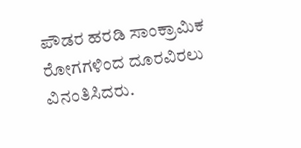ಪೌಡರ ಹರಡಿ ಸಾಂಕ್ರಾಮಿಕ ರೋಗಗಳಿಂದ ದೂರವಿರಲು ವಿನಂತಿಸಿದರು.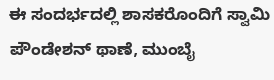ಈ ಸಂದರ್ಭದಲ್ಲಿ ಶಾಸಕರೊಂದಿಗೆ ಸ್ವಾಮಿ ಪೌಂಡೇಶನ್ ಥಾಣೆ, ಮುಂಬೈ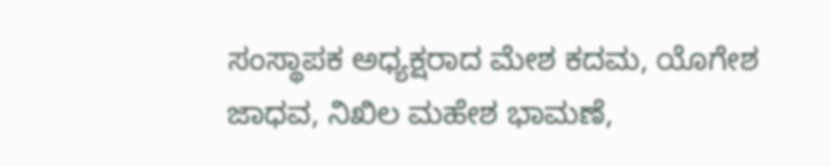ಸಂಸ್ಥಾಪಕ ಅಧ್ಯಕ್ಷರಾದ ಮೇಶ ಕದಮ, ಯೊಗೇಶ ಜಾಧವ, ನಿಖಿಲ ಮಹೇಶ ಭಾಮಣೆ,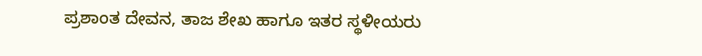ಪ್ರಶಾಂತ ದೇವನ, ತಾಜ ಶೇಖ ಹಾಗೂ ಇತರ ಸ್ಥಳೀಯರು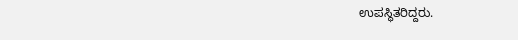ಉಪಸ್ಥಿತರಿದ್ದರು.